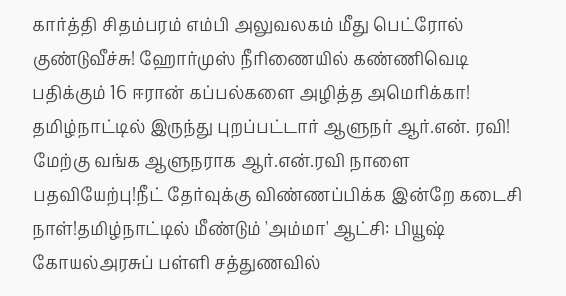கார்த்தி சிதம்பரம் எம்பி அலுவலகம் மீது பெட்ரோல் குண்டுவீச்சு! ஹோர்முஸ் நீரிணையில் கண்ணிவெடி பதிக்கும் 16 ஈரான் கப்பல்களை அழித்த அமெரிக்கா! தமிழ்நாட்டில் இருந்து புறப்பட்டார் ஆளுநர் ஆர்.என். ரவி! மேற்கு வங்க ஆளுநராக ஆர்.என்.ரவி நாளை பதவியேற்பு!நீட் தேர்வுக்கு விண்ணப்பிக்க இன்றே கடைசி நாள்!தமிழ்நாட்டில் மீண்டும் 'அம்மா' ஆட்சி: பியூஷ் கோயல்அரசுப் பள்ளி சத்துணவில்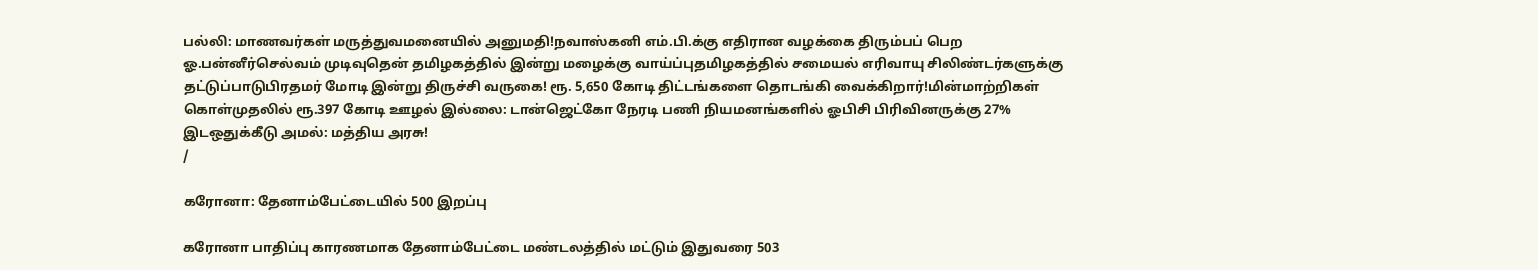பல்லி: மாணவர்கள் மருத்துவமனையில் அனுமதி!நவாஸ்கனி எம்.பி.க்கு எதிரான வழக்கை திரும்பப் பெற ஓ.பன்னீர்செல்வம் முடிவுதென் தமிழகத்தில் இன்று மழைக்கு வாய்ப்புதமிழகத்தில் சமையல் எரிவாயு சிலிண்டர்களுக்கு தட்டுப்பாடுபிரதமர் மோடி இன்று திருச்சி வருகை! ரூ. 5,650 கோடி திட்டங்களை தொடங்கி வைக்கிறார்!மின்மாற்றிகள் கொள்முதலில் ரூ.397 கோடி ஊழல் இல்லை: டான்ஜெட்கோ நேரடி பணி நியமனங்களில் ஓபிசி பிரிவினருக்கு 27% இடஒதுக்கீடு அமல்: மத்திய அரசு!
/

கரோனா: தேனாம்பேட்டையில் 500 இறப்பு

கரோனா பாதிப்பு காரணமாக தேனாம்பேட்டை மண்டலத்தில் மட்டும் இதுவரை 503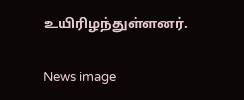உயிரிழந்துள்ளனர்.

News image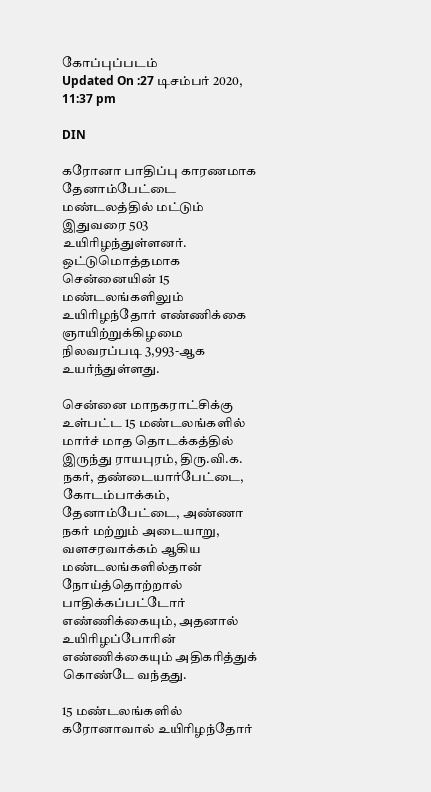கோப்புப்படம்
Updated On :27 டிசம்பர் 2020, 11:37 pm

DIN

கரோனா பாதிப்பு காரணமாக தேனாம்பேட்டை மண்டலத்தில் மட்டும் இதுவரை 503 உயிரிழந்துள்ளனர். ஒட்டுமொத்தமாக சென்னையின் 15 மண்டலங்களிலும் உயிரிழந்தோர் எண்ணிக்கை ஞாயிற்றுக்கிழமை நிலவரப்படி 3,993-ஆக உயர்ந்துள்ளது.

சென்னை மாநகராட்சிக்கு உள்பட்ட 15 மண்டலங்களில் மார்ச் மாத தொடக்கத்தில் இருந்து ராயபுரம், திரு.வி.க. நகர், தண்டையார்பேட்டை, கோடம்பாக்கம், தேனாம்பேட்டை, அண்ணா நகர் மற்றும் அடையாறு, வளசரவாக்கம் ஆகிய மண்டலங்களில்தான் நோய்த்தொற்றால் பாதிக்கப்பட்டோர் எண்ணிக்கையும், அதனால் உயிரிழப்போரின் எண்ணிக்கையும் அதிகரித்துக் கொண்டே வந்தது.

15 மண்டலங்களில் கரோனாவால் உயிரிழந்தோர்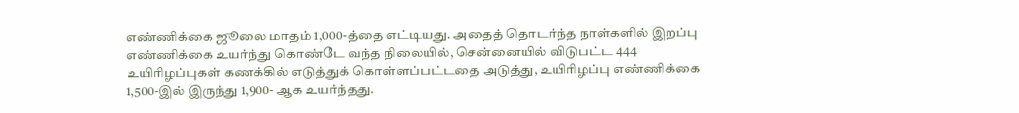எண்ணிக்கை ஜூலை மாதம் 1,000-த்தை எட்டியது. அதைத் தொடர்ந்த நாள்களில் இறப்பு எண்ணிக்கை உயர்ந்து கொண்டே வந்த நிலையில், சென்னையில் விடுபட்ட 444 உயிரிழப்புகள் கணக்கில் எடுத்துக் கொள்ளப்பட்டதை அடுத்து, உயிரிழப்பு எண்ணிக்கை 1,500-இல் இருந்து 1,900- ஆக உயர்ந்தது.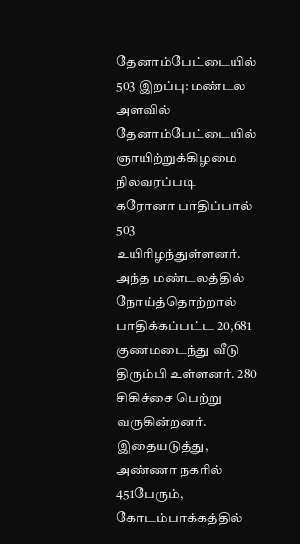தேனாம்பேட்டையில் 503 இறப்பு: மண்டல அளவில் தேனாம்பேட்டையில் ஞாயிற்றுக்கிழமை நிலவரப்படி கரோனா பாதிப்பால் 503 உயிரிழந்துள்ளனர். அந்த மண்டலத்தில் நோய்த்தொற்றால் பாதிக்கப்பட்ட 20,681 குணமடைந்து வீடு திரும்பி உள்ளனர். 280 சிகிச்சை பெற்று வருகின்றனர். இதையடுத்து, அண்ணா நகரில் 451பேரும், கோடம்பாக்கத்தில்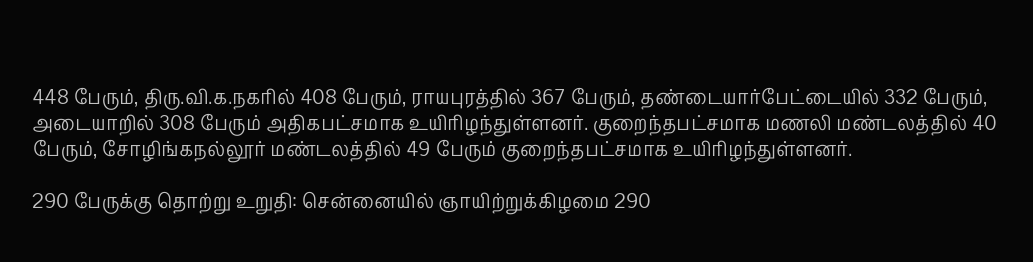448 பேரும், திரு.வி.க.நகரில் 408 பேரும், ராயபுரத்தில் 367 பேரும், தண்டையார்பேட்டையில் 332 பேரும், அடையாறில் 308 பேரும் அதிகபட்சமாக உயிரிழந்துள்ளனர். குறைந்தபட்சமாக மணலி மண்டலத்தில் 40 பேரும், சோழிங்கநல்லூர் மண்டலத்தில் 49 பேரும் குறைந்தபட்சமாக உயிரிழந்துள்ளனர்.

290 பேருக்கு தொற்று உறுதி: சென்னையில் ஞாயிற்றுக்கிழமை 290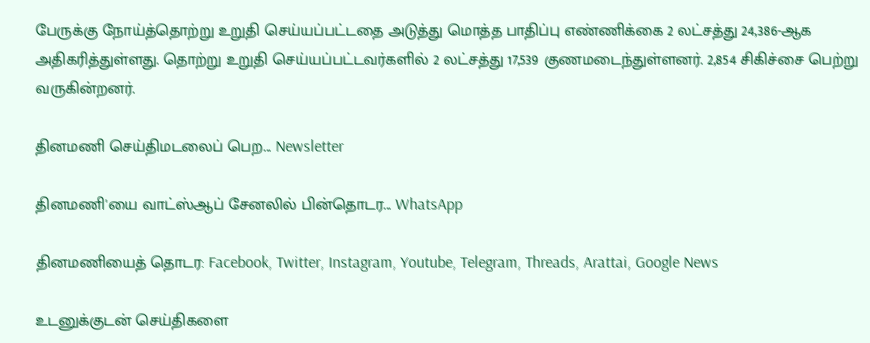பேருக்கு நோய்த்தொற்று உறுதி செய்யப்பட்டதை அடுத்து மொத்த பாதிப்பு எண்ணிக்கை 2 லட்சத்து 24,386-ஆக அதிகரித்துள்ளது. தொற்று உறுதி செய்யப்பட்டவர்களில் 2 லட்சத்து 17,539 குணமடைந்துள்ளனர். 2,854 சிகிச்சை பெற்று வருகின்றனர்.

தினமணி செய்திமடலைப் பெற... Newsletter

தினமணி'யை வாட்ஸ்ஆப் சேனலில் பின்தொடர... WhatsApp

தினமணியைத் தொடர: Facebook, Twitter, Instagram, Youtube, Telegram, Threads, Arattai, Google News

உடனுக்குடன் செய்திகளை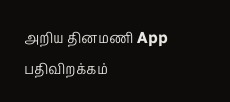அறிய தினமணி App பதிவிறக்கம்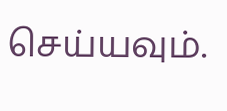செய்யவும்.